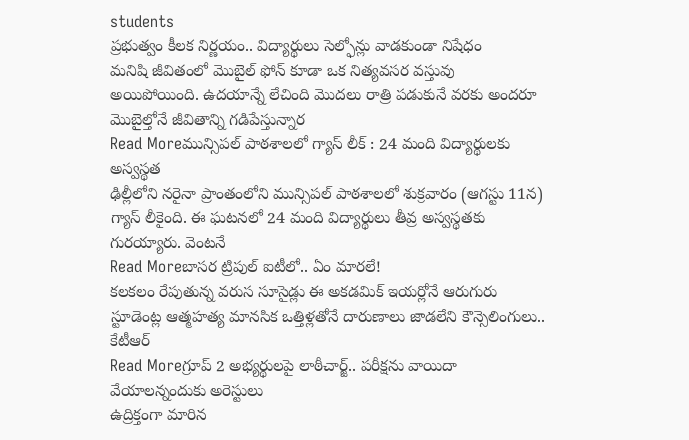students
ప్రభుత్వం కీలక నిర్ణయం.. విద్యార్థులు సెల్ఫోన్లు వాడకుండా నిషేధం
మనిషి జీవితంలో మొబైల్ ఫోన్ కూడా ఒక నిత్యవసర వస్తువు అయిపోయింది. ఉదయాన్నే లేచింది మొదలు రాత్రి పడుకునే వరకు అందరూ మొబైల్తోనే జీవితాన్ని గడిపేస్తున్నార
Read Moreమున్సిపల్ పాఠశాలలో గ్యాస్ లీక్ : 24 మంది విద్యార్థులకు అస్వస్థత
ఢిల్లీలోని నరైనా ప్రాంతంలోని మున్సిపల్ పాఠశాలలో శుక్రవారం (ఆగస్టు 11న) గ్యాస్ లీకైంది. ఈ ఘటనలో 24 మంది విద్యార్థులు తీవ్ర అస్వస్థతకు గురయ్యారు. వెంటనే
Read Moreబాసర ట్రిపుల్ ఐటీలో.. ఏం మారలే!
కలకలం రేపుతున్న వరుస సూసైడ్లు ఈ అకడమిక్ ఇయర్లోనే ఆరుగురు స్టూడెంట్ల ఆత్మహత్య మానసిక ఒత్తిళ్లతోనే దారుణాలు జాడలేని కౌన్సెలింగులు.. కేటీఆర్
Read Moreగ్రూప్ 2 అభ్యర్థులపై లాఠీచార్జ్.. పరీక్షను వాయిదా వేయాలన్నందుకు అరెస్టులు
ఉద్రిక్తంగా మారిన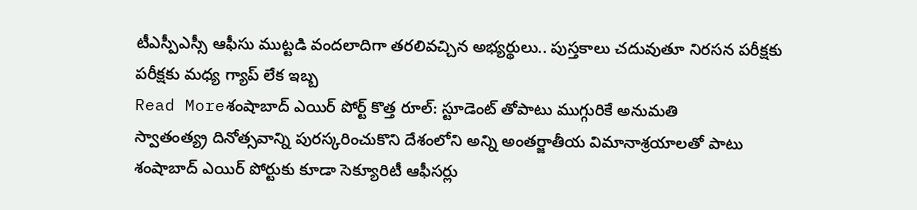టీఎస్పీఎస్సీ ఆఫీసు ముట్టడి వందలాదిగా తరలివచ్చిన అభ్యర్థులు.. పుస్తకాలు చదువుతూ నిరసన పరీక్షకు పరీక్షకు మధ్య గ్యాప్ లేక ఇబ్బ
Read Moreశంషాబాద్ ఎయిర్ పోర్ట్ కొత్త రూల్: స్టూడెంట్ తోపాటు ముగ్గురికే అనుమతి
స్వాతంత్య్ర దినోత్సవాన్ని పురస్కరించుకొని దేశంలోని అన్ని అంతర్జాతీయ విమానాశ్రయాలతో పాటు శంషాబాద్ ఎయిర్ పోర్టుకు కూడా సెక్యూరిటీ ఆఫీసర్లు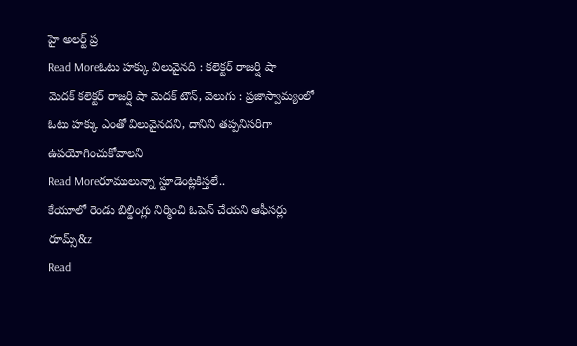హై అలర్ట్ ప్ర
Read Moreఓటు హక్కు విలువైనది : కలెక్టర్ రాజర్షి షా
మెదక్ కలెక్టర్ రాజర్షి షా మెదక్ టౌన్, వెలుగు : ప్రజాస్వామ్యంలో ఓటు హక్కు ఎంతో విలువైనదని, దానిని తప్పనిసరిగా ఉపయోగించుకోవాలని
Read Moreరూములున్నా స్టూడెంట్లకిస్తలే..
కేయూలో రెండు బిల్డింగ్లు నిర్మించి ఓపెన్ చేయని ఆఫీసర్లు రూమ్స్&z
Read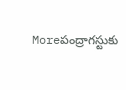Moreపంద్రాగస్టుకు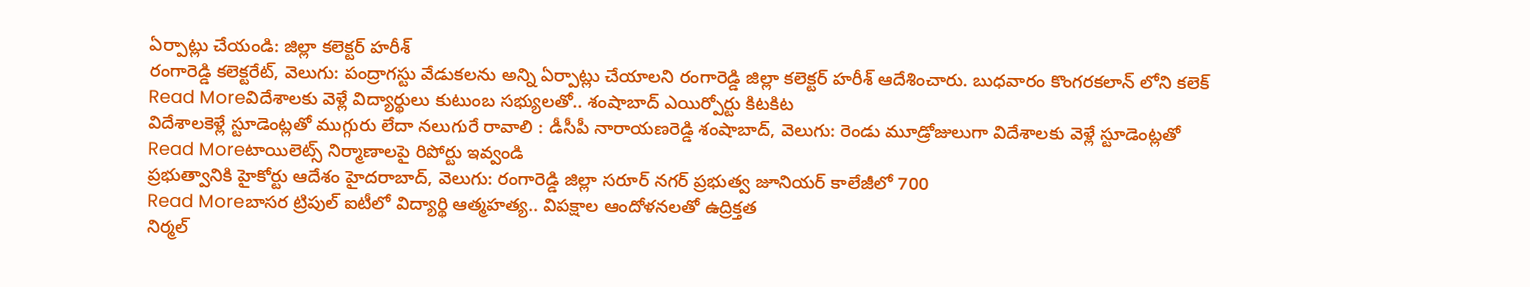ఏర్పాట్లు చేయండి: జిల్లా కలెక్టర్ హరీశ్
రంగారెడ్డి కలెక్టరేట్, వెలుగు: పంద్రాగస్టు వేడుకలను అన్ని ఏర్పాట్లు చేయాలని రంగారెడ్డి జిల్లా కలెక్టర్ హరీశ్ ఆదేశించారు. బుధవారం కొంగరకలాన్ లోని కలెక్
Read Moreవిదేశాలకు వెళ్లే విద్యార్థులు కుటుంబ సభ్యులతో.. శంషాబాద్ ఎయిర్పోర్టు కిటకిట
విదేశాలకెళ్లే స్టూడెంట్లతో ముగ్గురు లేదా నలుగురే రావాలి : డీసీపీ నారాయణరెడ్డి శంషాబాద్, వెలుగు: రెండు మూడ్రోజులుగా విదేశాలకు వెళ్లే స్టూడెంట్లతో
Read Moreటాయిలెట్స్ నిర్మాణాలపై రిపోర్టు ఇవ్వండి
ప్రభుత్వానికి హైకోర్టు ఆదేశం హైదరాబాద్, వెలుగు: రంగారెడ్డి జిల్లా సరూర్ నగర్ ప్రభుత్వ జూనియర్ కాలేజీలో 700
Read Moreబాసర ట్రిపుల్ ఐటీలో విద్యార్థి ఆత్మహత్య.. విపక్షాల ఆందోళనలతో ఉద్రిక్తత
నిర్మల్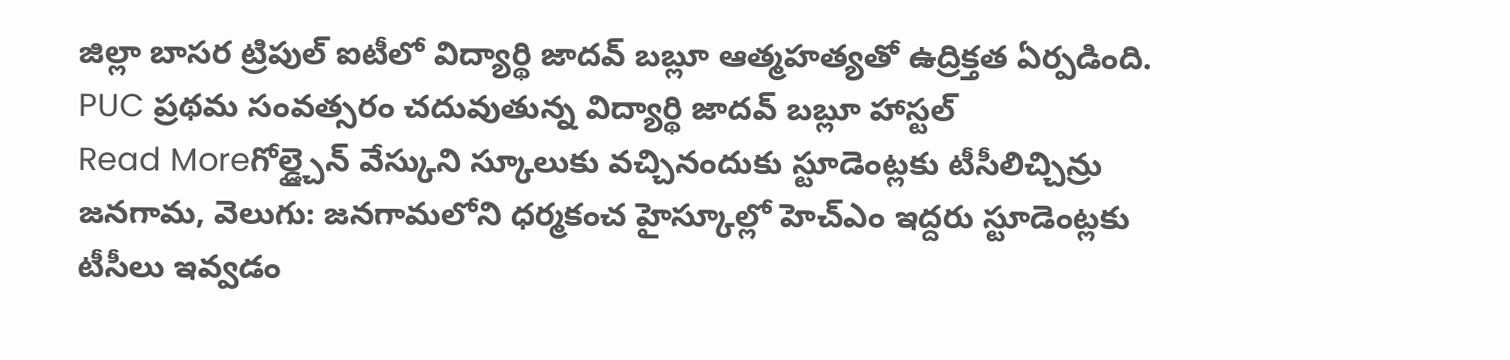జిల్లా బాసర ట్రిపుల్ ఐటీలో విద్యార్థి జాదవ్ బబ్లూ ఆత్మహత్యతో ఉద్రిక్తత ఏర్పడింది. PUC ప్రథమ సంవత్సరం చదువుతున్న విద్యార్థి జాదవ్ బబ్లూ హాస్టల్
Read Moreగోల్డ్చైన్ వేస్కుని స్కూలుకు వచ్చినందుకు స్టూడెంట్లకు టీసీలిచ్చిన్రు
జనగామ, వెలుగు: జనగామలోని ధర్మకంచ హైస్కూల్లో హెచ్ఎం ఇద్దరు స్టూడెంట్లకు టీసీలు ఇవ్వడం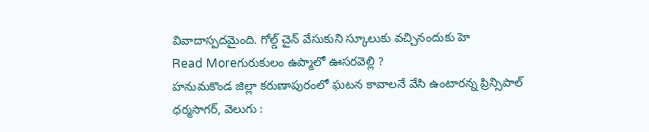వివాదాస్పదమైంది. గోల్డ్ చైన్ వేసుకుని స్కూలుకు వచ్చినందుకు హె
Read Moreగురుకులం ఉప్మాలో ఊసరవెల్లి ?
హనుమకొండ జిల్లా కరుణాపురంలో ఘటన కావాలనే వేసి ఉంటారన్న ప్రిన్సిపాల్ ధర్మసాగర్, వెలుగు :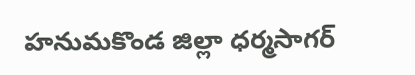హనుమకొండ జిల్లా ధర్మసాగర్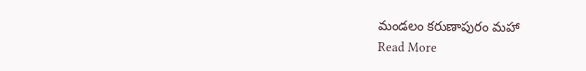మండలం కరుణాపురం మహా
Read More